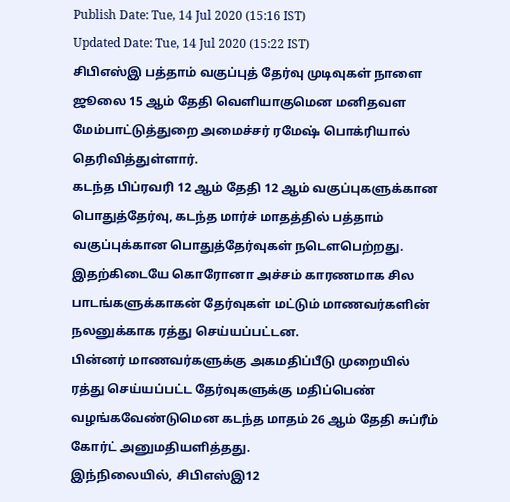Publish Date: Tue, 14 Jul 2020 (15:16 IST)
Updated Date: Tue, 14 Jul 2020 (15:22 IST)
சிபிஎஸ்இ பத்தாம் வகுப்புத் தேர்வு முடிவுகள் நாளை ஜூலை 15 ஆம் தேதி வெளியாகுமென மனிதவள மேம்பாட்டுத்துறை அமைச்சர் ரமேஷ் பொக்ரியால் தெரிவித்துள்ளார்.
கடந்த பிப்ரவரி 12 ஆம் தேதி 12 ஆம் வகுப்புகளுக்கான பொதுத்தேர்வு, கடந்த மார்ச் மாதத்தில் பத்தாம் வகுப்புக்கான பொதுத்தேர்வுகள் நடௌபெற்றது.
இதற்கிடையே கொரோனா அச்சம் காரணமாக சில பாடங்களுக்காகன் தேர்வுகள் மட்டும் மாணவர்களின் நலனுக்காக ரத்து செய்யப்பட்டன.
பின்னர் மாணவர்களுக்கு அகமதிப்பீடு முறையில் ரத்து செய்யப்பட்ட தேர்வுகளுக்கு மதிப்பெண் வழங்கவேண்டுமென கடந்த மாதம் 26 ஆம் தேதி சுப்ரீம் கோர்ட் அனுமதியளித்தது.
இந்நிலையில், சிபிஎஸ்இ12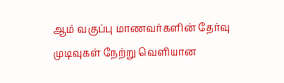ஆம் வகுப்பு மாணவர்களின் தேர்வு முடிவுகள் நேற்று வெளியான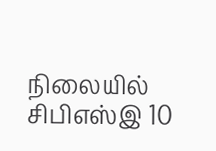நிலையில் சிபிஎஸ்இ 10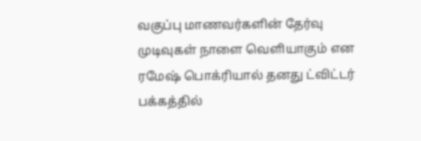வகுப்பு மாணவர்களின் தேர்வு முடிவுகள் நாளை வெளியாகும் என ரமேஷ் பொக்ரியால் தனது ட்விட்டர் பக்கத்தில்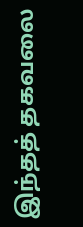இந்தத் தகவலை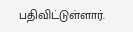பதிவிட்டுள்ளார்.